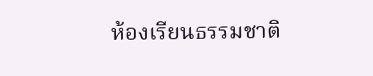ห้องเรียนธรรมชาติ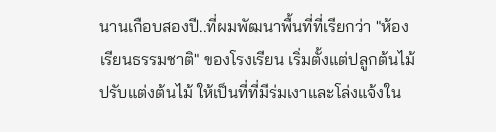นานเกือบสองปี..ที่ผมพัฒนาพื้นที่ที่เรียกว่า "ห้องเรียนธรรมชาติ" ของโรงเรียน เริ่มตั้งแต่ปลูกต้นไม้ ปรับแต่งต้นไม้ ให้เป็นที่ที่มีร่มเงาและโล่งแจ้งใน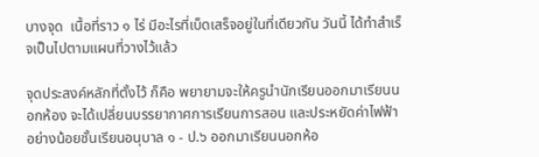บางจุด  เนื้อที่ราว ๑ ไร่ มีอะไรที่เบ็ดเสร็จอยู่ในที่เดียวกัน วันนี้ ได้ทำสำเร็จเป็นไปตามแผนที่วางไว้แล้ว

จุดประสงค์หลักที่ตั้งไว้ ก็คือ พยายามจะให้ครูนำนักเรียนออกมาเรียนนอกห้อง จะได้เปลี่ยนบรรยากาศการเรียนการสอน และประหยัดค่าไฟฟ้า อย่างน้อยชั้นเรียนอนุบาล ๑ - ป.๖ ออกมาเรียนนอกห้อ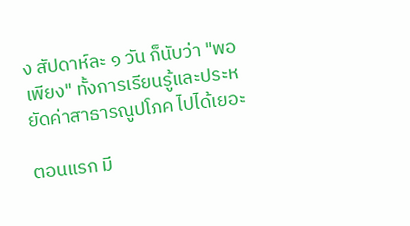ง สัปดาห์ละ ๑ วัน ก็นับว่า "พอเพียง" ทั้งการเรียนรู้และประหยัดค่าสาธารณูปโภค ไปได้เยอะ

ตอนแรก มี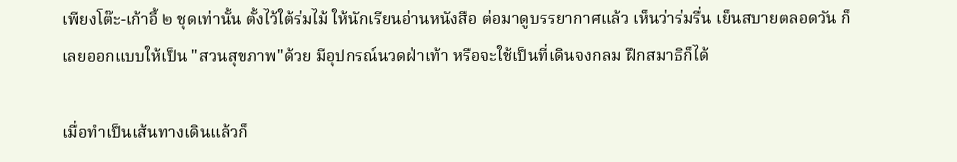เพียงโต๊ะ-เก้าอี้ ๒ ชุดเท่านั้น ตั้งไว้ใต้ร่มไม้ ให้นักเรียนอ่านหนังสือ ต่อมาดูบรรยากาศแล้ว เห็นว่าร่มรื่น เย็นสบายตลอดวัน ก็เลยออกแบบให้เป็น "สวนสุขภาพ"ด้วย มีอุปกรณ์นวดฝ่าเท้า หรือจะใช้เป็นที่เดินจงกลม ฝึกสมาธิก็ได้

เมื่อทำเป็นเส้นทางเดินแล้วก็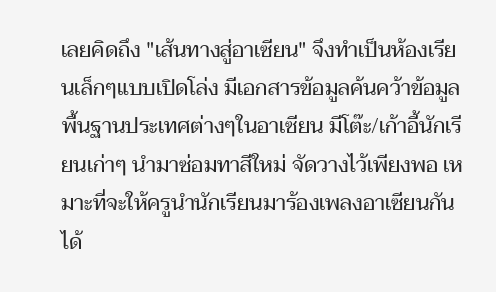เลยคิดถึง "เส้นทางสู่อาเซียน" จึงทำเป็นห้องเรียนเล็กๆแบบเปิดโล่ง มีเอกสารข้อมูลค้นคว้าข้อมูลพื้นฐานประเทศต่างๆในอาเซียน มีโต๊ะ/เก้าอี้นักเรียนเก่าๆ นำมาซ่อมทาสีใหม่ จัดวางไว้เพียงพอ เหมาะที่จะให้ครูนำนักเรียนมาร้องเพลงอาเซียนกันได้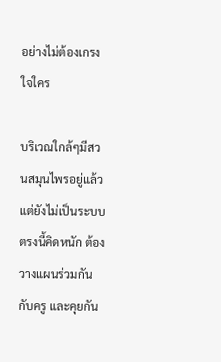อย่างไม่ต้องเกรงใจใคร

บริเวณใกล้ๆมีสวนสมุนไพรอยู่แล้ว แต่ยังไม่เป็นระบบ ตรงนี้คิดหนัก ต้องวางแผนร่วมกันกับครู และคุยกัน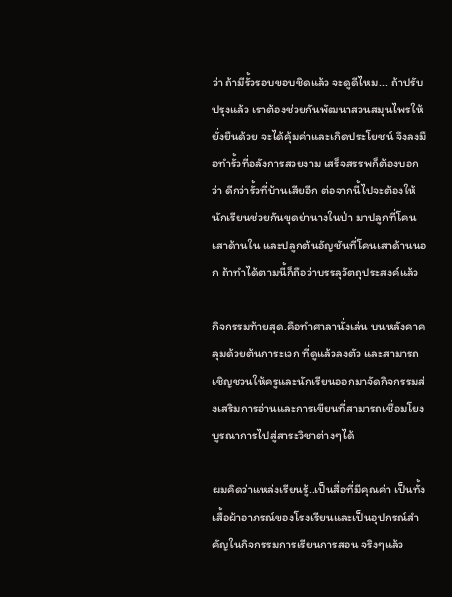ว่า ถ้ามีรั้วรอบขอบชิดแล้ว จะดูดีไหม... ถ้าปรับปรุงแล้ว เราต้องช่วยกันพัฒนาสวนสมุนไพรให้ยั่งยืนด้วย จะได้คุ้มค่าและเกิดประโยชน์ จึงลงมือทำรั้วที่อลังการสวยงาม เสร็จสรรพก็ต้องบอกว่า ดีกว่ารั้วที่บ้านเสียอีก ต่อจากนี้ไปจะต้องให้นักเรียนช่วยกันขุดย่านางในป่า มาปลูกที่โคนเสาด้านใน และปลูกต้นอัญชันที่โคนเสาด้านนอก ถ้าทำได้ตามนี้ก็ถือว่าบรรลุวัตถุประสงค์แล้ว

กิจกรรมท้ายสุด.คือทำศาลานั่งเล่น บนหลังคาคลุมด้วยต้นการะเวก ที่ดูแล้วลงตัว และสามารถเชิญชวนให้ครูและนักเรียนออกมาจัดกิจกรรมส่งเสริมการอ่านและการเขียนที่สามารถเชื่อมโยงบูรณาการไปสู่สาระวิชาต่างๆได้

ผมคิดว่าแหล่งเรียนรู้..เป็นสื่อที่มีคุณค่า เป็นทั้งเสื้อผ้าอาภรณ์ของโรงเรียนและเป็นอุปกรณ์สำคัญในกิจกรรมการเรียนการสอน จริงๆแล้ว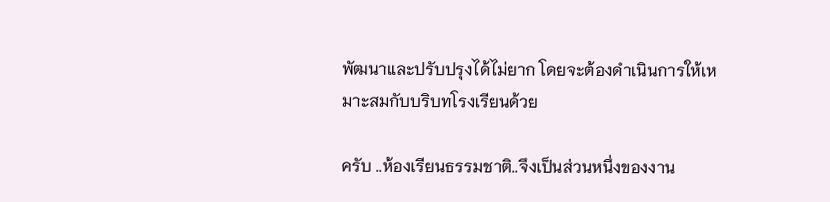พัฒนาและปรับปรุงได้ไม่ยาก โดยจะต้องดำเนินการให้เหมาะสมกับบริบทโรงเรียนด้วย

ครับ ..ห้องเรียนธรรมชาติ..จึงเป็นส่วนหนึ่งของงาน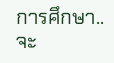การศึกษา..จะ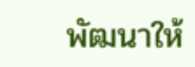พัฒนาให้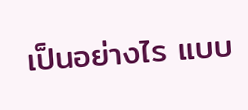เป็นอย่างไร แบบ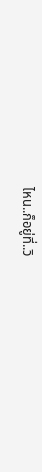ไหน..ก็อยู่ที่..วิ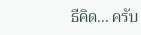ธีคิด... ครับ